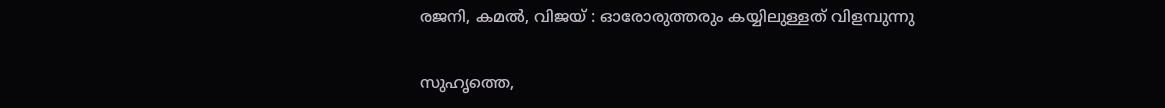രജനി, കമല്‍, വിജയ് : ഓരോരുത്തരും കയ്യിലുള്ളത് വിളമ്പുന്നു

സുഹൃത്തെ,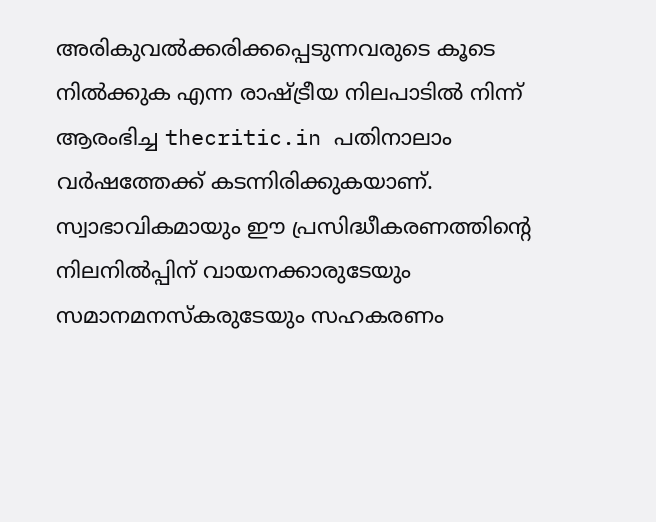അരികുവല്‍ക്കരിക്കപ്പെടുന്നവരുടെ കൂടെ നില്‍ക്കുക എന്ന രാഷ്ട്രീയ നിലപാടില്‍ നിന്ന് ആരംഭിച്ച thecritic.in പതിനാലാം വര്‍ഷത്തേക്ക് കടന്നിരിക്കുകയാണ്. സ്വാഭാവികമായും ഈ പ്രസിദ്ധീകരണത്തിന്റെ നിലനില്‍പ്പിന് വായനക്കാരുടേയും സമാനമനസ്‌കരുടേയും സഹകരണം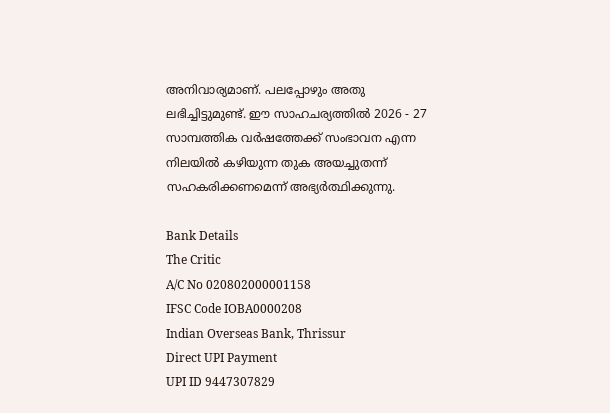അനിവാര്യമാണ്. പലപ്പോഴും അതു ലഭിച്ചിട്ടുമുണ്ട്. ഈ സാഹചര്യത്തില്‍ 2026 - 27 സാമ്പത്തിക വര്‍ഷത്തേക്ക് സംഭാവന എന്ന നിലയില്‍ കഴിയുന്ന തുക അയച്ചുതന്ന് സഹകരിക്കണമെന്ന് അഭ്യര്‍ത്ഥിക്കുന്നു.

Bank Details
The Critic
A/C No 020802000001158
IFSC Code IOBA0000208
Indian Overseas Bank, Thrissur
Direct UPI Payment
UPI ID 9447307829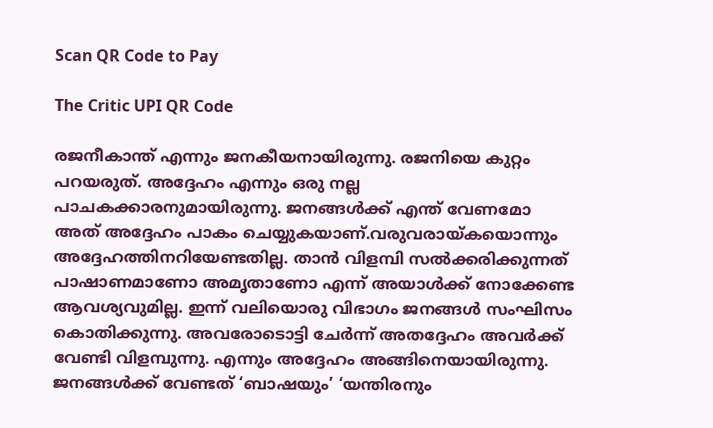Scan QR Code to Pay

The Critic UPI QR Code

രജനീകാന്ത് എന്നും ജനകീയനായിരുന്നു. രജനിയെ കുറ്റം പറയരുത്. അദ്ദേഹം എന്നും ഒരു നല്ല പാചകക്കാരനുമായിരുന്നു. ജനങ്ങള്‍ക്ക് എന്ത് വേണമോ അത് അദ്ദേഹം പാകം ചെയ്യുകയാണ്.വരുവരായ്കയൊന്നും അദ്ദേഹത്തിനറിയേണ്ടതില്ല. താന്‍ വിളമ്പി സല്‍ക്കരിക്കുന്നത് പാഷാണമാണോ അമൃതാണോ എന്ന് അയാള്‍ക്ക് നോക്കേണ്ട ആവശ്യവുമില്ല. ഇന്ന് വലിയൊരു വിഭാഗം ജനങ്ങള്‍ സംഘിസം കൊതിക്കുന്നു. അവരോടൊട്ടി ചേര്‍ന്ന് അതദ്ദേഹം അവര്‍ക്ക് വേണ്ടി വിളമ്പുന്നു. എന്നും അദ്ദേഹം അങ്ങിനെയായിരുന്നു. ജനങ്ങള്‍ക്ക് വേണ്ടത് ‘ബാഷയും’ ‘യന്തിരനും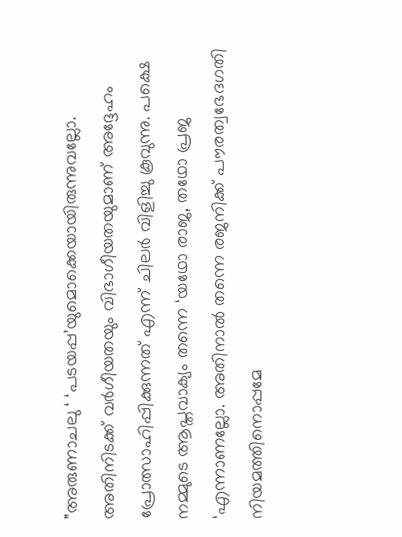”അരുണാചലു ‘ ‘പടയപ്പ’യുമൊക്കെയായിരുന്നുവല്ലോ. അതിനിടക്ക് വര്‍ഗീയതയും വിഭാഗീയതയുമാണ് അദ്ദേഹം പ്രോത്സാഹിപ്പിക്കുന്നത് എന്ന് ചിലര്‍ വിളിച്ചു കൂവുന്നു. പക്ഷെ നമ്മുടെ ആപ്തവാക്യം തന്നെ ‘യഥോ രാജ, തഥോ പ്രജ ‘എന്നാണല്ലോ. അതിനാല്‍ തന്നെ രജനിക്ക് പൗരത്വഭേദഗതി നിയമത്തിനൊപ്പമേ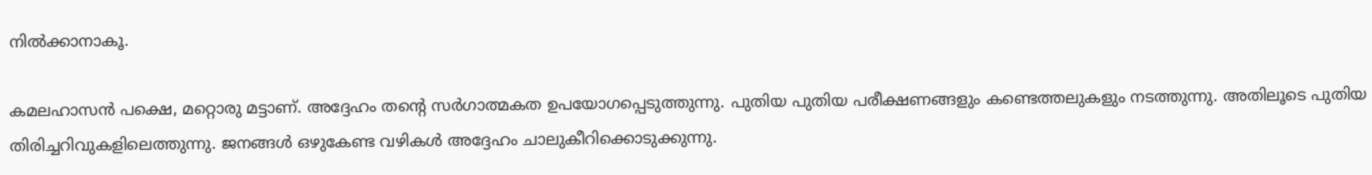നില്‍ക്കാനാകൂ.

കമലഹാസന്‍ പക്ഷെ, മറ്റൊരു മട്ടാണ്. അദ്ദേഹം തന്റെ സര്‍ഗാത്മകത ഉപയോഗപ്പെടുത്തുന്നു. പുതിയ പുതിയ പരീക്ഷണങ്ങളും കണ്ടെത്തലുകളും നടത്തുന്നു. അതിലൂടെ പുതിയ തിരിച്ചറിവുകളിലെത്തുന്നു. ജനങ്ങള്‍ ഒഴുകേണ്ട വഴികള്‍ അദ്ദേഹം ചാലുകീറിക്കൊടുക്കുന്നു.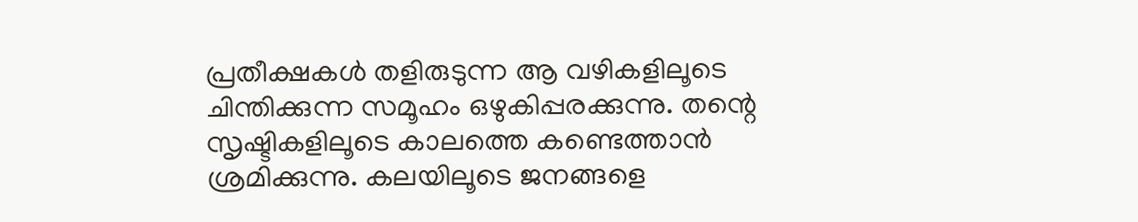പ്രതീക്ഷകള്‍ തളിരുടുന്ന ആ വഴികളിലൂടെ ചിന്തിക്കുന്ന സമൂഹം ഒഴുകിപ്പരക്കുന്നു. തന്റെ സൃഷ്ടികളിലൂടെ കാലത്തെ കണ്ടെത്താന്‍ ശ്രമിക്കുന്നു. കലയിലൂടെ ജനങ്ങളെ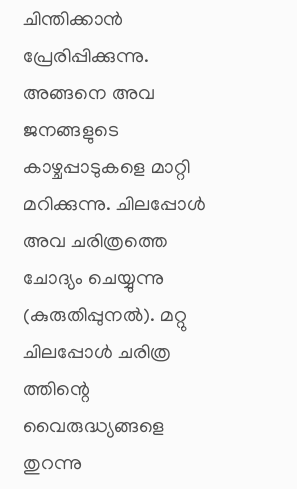ചിന്തിക്കാന്‍ പ്രേരിപ്പിക്കുന്നു. അങ്ങനെ അവ ജനങ്ങളുടെ കാഴ്ചപ്പാടുകളെ മാറ്റി മറിക്കുന്നു. ചിലപ്പോള്‍ അവ ചരിത്രത്തെ ചോദ്യം ചെയ്യുന്നു (കുരുതിപ്പുനല്‍). മറ്റു ചിലപ്പോള്‍ ചരിത്ര ത്തിന്റെ വൈരുദ്ധ്യങ്ങളെ തുറന്നു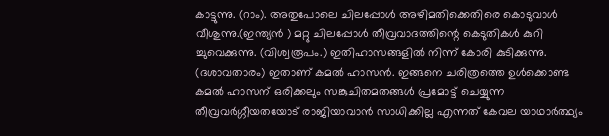കാട്ടുന്നു. (റാം). അതുപോലെ ചിലപ്പോള്‍ അഴിമതിക്കെതിരെ കൊടുവാള്‍ വീശുന്നു.(ഇന്ത്യന്‍ ) മറ്റു ചിലപ്പോള്‍ തീവ്രവാദത്തിന്റെ കെടുതികള്‍ കുറി ച്ചുവെക്കുന്നു. (വിശ്വരൂപം.) ഇതിഹാസങ്ങളില്‍ നിന്ന് കോരി കുടിക്കുന്നു. (ദശാവതാരം) ഇതാണ് കമല്‍ ഹാസന്‍. ഇങ്ങനെ ചരിത്രത്തെ ഉള്‍ക്കൊണ്ട കമല്‍ ഹാസന് ഒരിക്കലും സങ്കുചിതമതങ്ങള്‍ പ്രമോട്ട് ചെയ്യുന്ന തീവ്രവര്‍ഗ്ഗീയതയോട് രാജിയാവാന്‍ സാധിക്കില്ല എന്നത് കേവല യാഥാര്‍ത്ഥ്യം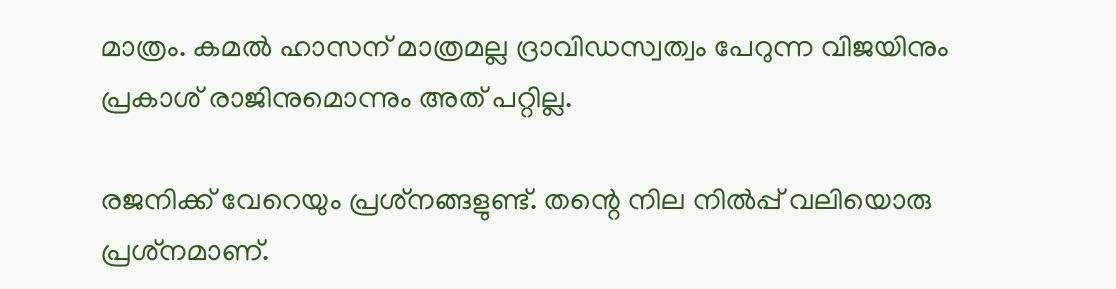മാത്രം. കമല്‍ ഹാസന് മാത്രമല്ല ദ്രാവിഡസ്വത്വം പേറുന്ന വിജയിനും പ്രകാശ് രാജിനുമൊന്നും അത് പറ്റില്ല.

രജനിക്ക് വേറെയും പ്രശ്‌നങ്ങളുണ്ട്. തന്റെ നില നില്‍പ്പ് വലിയൊരു പ്രശ്‌നമാണ്.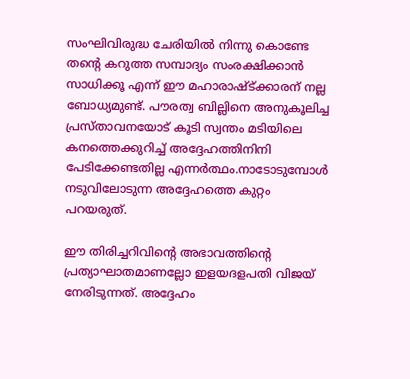സംഘിവിരുദ്ധ ചേരിയില്‍ നിന്നു കൊണ്ടേ തന്റെ കറുത്ത സമ്പാദ്യം സംരക്ഷിക്കാന്‍ സാധിക്കൂ എന്ന് ഈ മഹാരാഷ്ട്ക്കാരന് നല്ല ബോധ്യമുണ്ട്. പൗരത്വ ബില്ലിനെ അനുകൂലിച്ച പ്രസ്താവനയോട് കൂടി സ്വന്തം മടിയിലെ കനത്തെക്കുറിച്ച് അദ്ദേഹത്തിനിനി പേടിക്കേണ്ടതില്ല എന്നര്‍ത്ഥം.നാടോടുമ്പോള്‍ നടുവിലോടുന്ന അദ്ദേഹത്തെ കുറ്റം പറയരുത്.

ഈ തിരിച്ചറിവിന്റെ അഭാവത്തിന്റെ പ്രത്യാഘാതമാണല്ലോ ഇളയദളപതി വിജയ് നേരിടുന്നത്. അദ്ദേഹം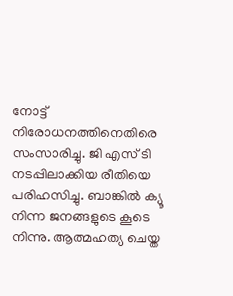നോട്ട് നിരോധനത്തിനെതിരെ സംസാരിച്ചു. ജി എസ് ടി നടപ്പിലാക്കിയ രീതിയെ പരിഹസിച്ചു. ബാങ്കില്‍ ക്യൂ നിന്ന ജനങ്ങളുടെ കൂടെ നിന്നു. ആത്മഹത്യ ചെയ്ത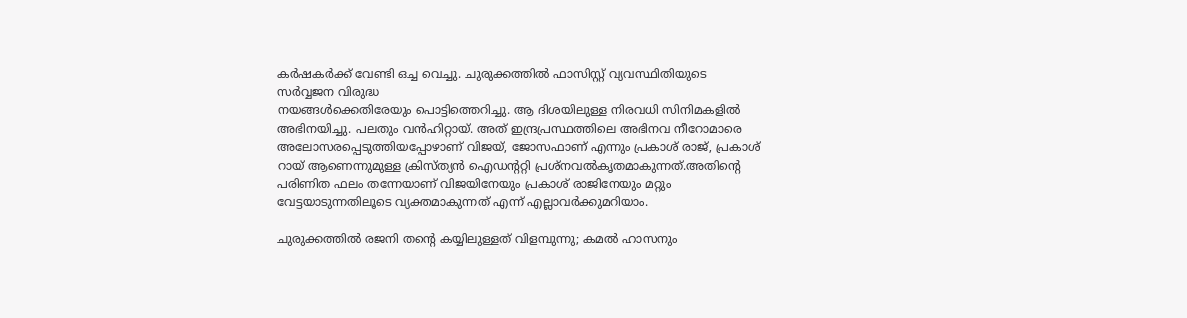കര്‍ഷകര്‍ക്ക് വേണ്ടി ഒച്ച വെച്ചു. ചുരുക്കത്തില്‍ ഫാസിസ്റ്റ് വ്യവസ്ഥിതിയുടെ സര്‍വ്വജന വിരുദ്ധ
നയങ്ങള്‍ക്കെതിരേയും പൊട്ടിത്തെറിച്ചു. ആ ദിശയിലുള്ള നിരവധി സിനിമകളില്‍ അഭിനയിച്ചു. പലതും വന്‍ഹിറ്റായ്. അത് ഇന്ദ്രപ്രസ്ഥത്തിലെ അഭിനവ നീറോമാരെ അലോസരപ്പെടുത്തിയപ്പോഴാണ് വിജയ്, ജോസഫാണ് എന്നും പ്രകാശ് രാജ്, പ്രകാശ് റായ് ആണെന്നുമുള്ള ക്രിസ്ത്യന്‍ ഐഡന്ററ്റി പ്രശ്‌നവല്‍കൃതമാകുന്നത്.അതിന്റെ പരിണിത ഫലം തന്നേയാണ് വിജയിനേയും പ്രകാശ് രാജിനേയും മറ്റും വേട്ടയാടുന്നതിലൂടെ വ്യക്തമാകുന്നത് എന്ന് എല്ലാവര്‍ക്കുമറിയാം.

ചുരുക്കത്തില്‍ രജനി തന്റെ കയ്യിലുള്ളത് വിളമ്പുന്നു; കമല്‍ ഹാസനും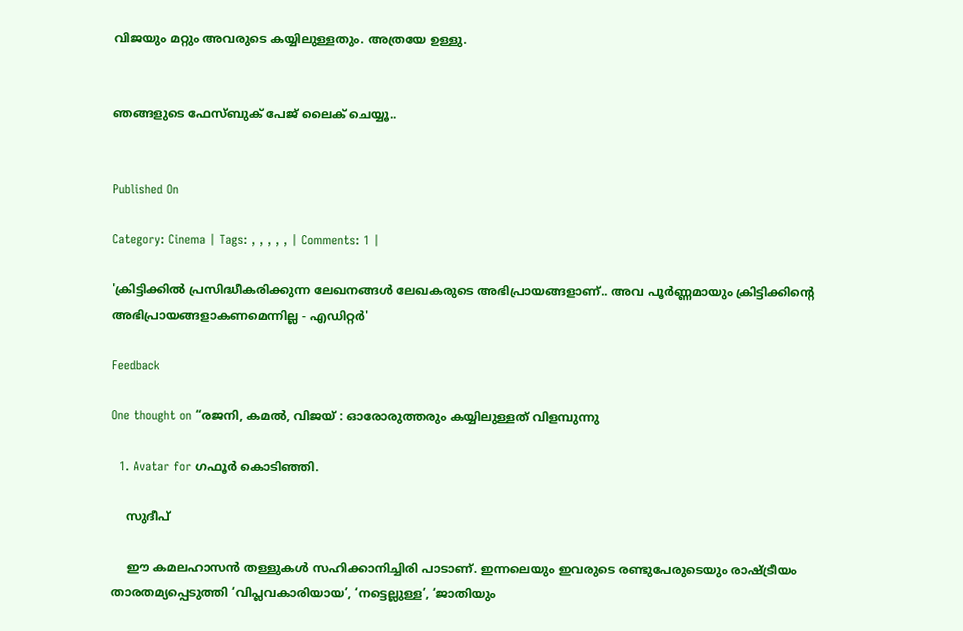വിജയും മറ്റും അവരുടെ കയ്യിലുള്ളതും. അത്രയേ ഉള്ളു.


ഞങ്ങളുടെ ഫേസ്ബുക് പേജ് ലൈക് ചെയ്യൂ..


Published On

Category: Cinema | Tags: , , , , , | Comments: 1 |

'ക്രിട്ടിക്കില്‍ പ്രസിദ്ധീകരിക്കുന്ന ലേഖനങ്ങള്‍ ലേഖകരുടെ അഭിപ്രായങ്ങളാണ്.. അവ പൂര്‍ണ്ണമായും ക്രിട്ടിക്കിന്റെ അഭിപ്രായങ്ങളാകണമെന്നില്ല - എഡിറ്റര്‍'

Feedback

One thought on “രജനി, കമല്‍, വിജയ് : ഓരോരുത്തരും കയ്യിലുള്ളത് വിളമ്പുന്നു

  1. Avatar for ഗഫൂര്‍ കൊടിഞ്ഞി.

    സുദീപ്

    ഈ കമലഹാസൻ തള്ളുകൾ സഹിക്കാനിച്ചിരി പാടാണ്. ഇന്നലെയും ഇവരുടെ രണ്ടുപേരുടെയും രാഷ്ട്രീയം താരതമ്യപ്പെടുത്തി ‘വിപ്ലവകാരിയായ’, ‘നട്ടെല്ലുള്ള’, ‘ജാതിയും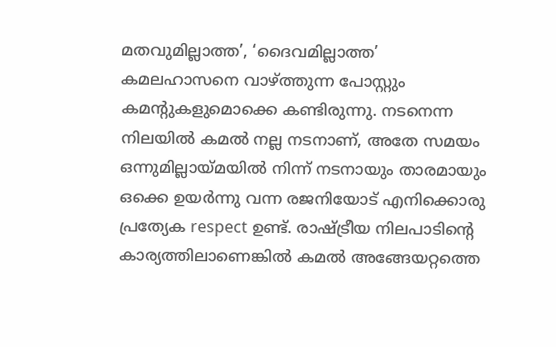മതവുമില്ലാത്ത’, ‘ദൈവമില്ലാത്ത’ കമലഹാസനെ വാഴ്ത്തുന്ന പോസ്റ്റും കമന്റുകളുമൊക്കെ കണ്ടിരുന്നു. നടനെന്ന നിലയിൽ കമൽ നല്ല നടനാണ്, അതേ സമയം ഒന്നുമില്ലായ്മയില്‍ നിന്ന് നടനായും താരമായും ഒക്കെ ഉയര്‍ന്നു വന്ന രജനിയോട് എനിക്കൊരു പ്രത്യേക respect ഉണ്ട്. രാഷ്ട്രീയ നിലപാടിന്റെ കാര്യത്തിലാണെങ്കില്‍ കമൽ അങ്ങേയറ്റത്തെ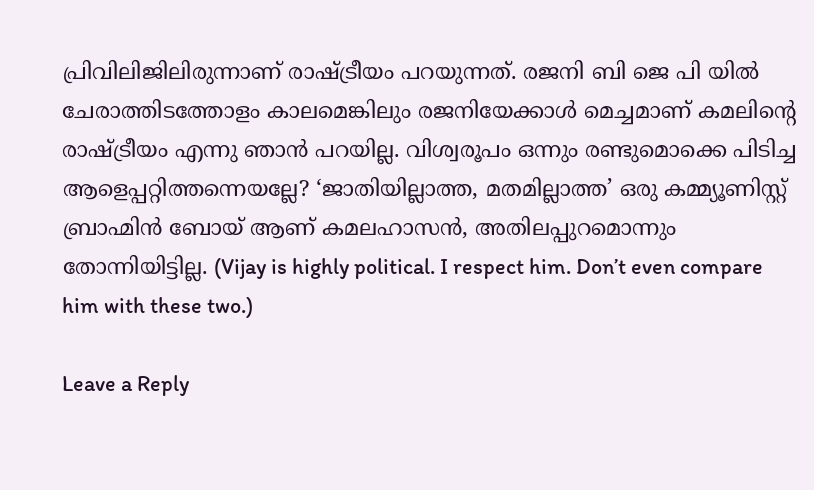പ്രിവിലിജിലിരുന്നാണ് രാഷ്ട്രീയം പറയുന്നത്. രജനി ബി ജെ പി യില്‍ ചേരാത്തിടത്തോളം കാലമെങ്കിലും രജനിയേക്കാള്‍ മെച്ചമാണ് കമലിന്റെ രാഷ്ട്രീയം എന്നു ഞാൻ പറയില്ല. വിശ്വരൂപം ഒന്നും രണ്ടുമൊക്കെ പിടിച്ച ആളെപ്പറ്റിത്തന്നെയല്ലേ? ‘ജാതിയില്ലാത്ത, മതമില്ലാത്ത’ ഒരു കമ്മ്യൂണിസ്റ്റ് ബ്രാഹ്മിൻ ബോയ് ആണ് കമലഹാസൻ, അതിലപ്പുറമൊന്നും തോന്നിയിട്ടില്ല. (Vijay is highly political. I respect him. Don’t even compare him with these two.)

Leave a Reply